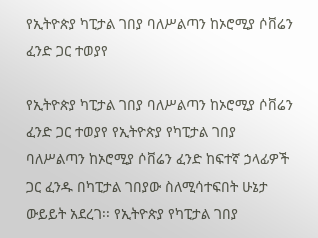የኢትዮጵያ ካፒታል ገበያ ባለሥልጣን ከኦሮሚያ ሶቨሬን ፈንድ ጋር ተወያየ

የኢትዮጵያ ካፒታል ገበያ ባለሥልጣን ከኦሮሚያ ሶቨሬን ፈንድ ጋር ተወያየ የኢትዮጵያ የካፒታል ገበያ ባለሥልጣን ከኦሮሚያ ሶቨሬን ፈንድ ከፍተኛ ኃላፊዎች ጋር ፈንዱ በካፒታል ገበያው ስለሚሳተፍበት ሁኔታ ውይይት አደረገ፡፡ የኢትዮጵያ የካፒታል ገበያ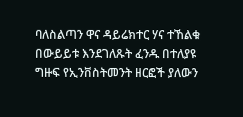ባለስልጣን ዋና ዳይሬክተር ሃና ተኸልቁ በውይይቱ እንደገለጹት ፈንዱ በተለያዩ ግዙፍ የኢንቨስትመንት ዘርፎች ያለውን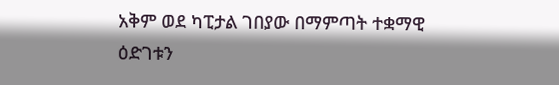አቅም ወደ ካፒታል ገበያው በማምጣት ተቋማዊ ዕድገቱን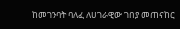ከመገንባት ባለፈ ለሀገራዊው ገበያ መጠናከር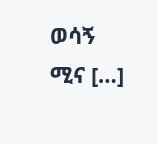ወሳኝ ሚና […]